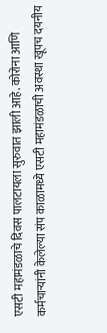एसटी महामंडळाचे दिवस पालटायला सुरुवात झाली आहे. कोरोना आणि कर्मचाऱ्यांनी केलेल्या संप काळामध्ये एसटी महामंडळाची अवस्था खूपच दयनीय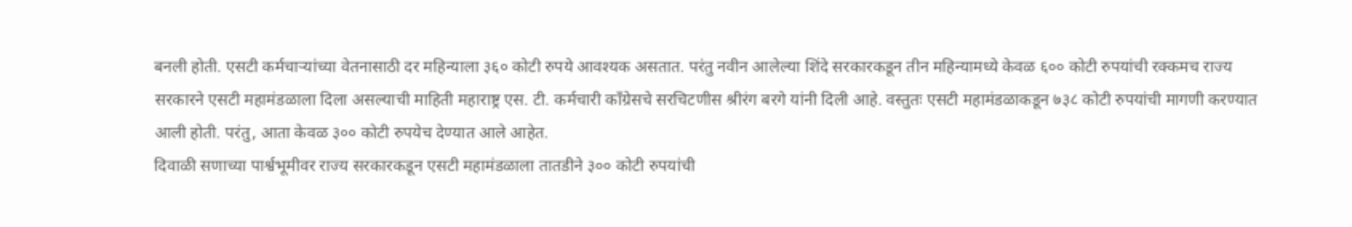बनली होती. एसटी कर्मचाऱ्यांच्या वेतनासाठी दर महिन्याला ३६० कोटी रुपये आवश्यक असतात. परंतु नवीन आलेल्या शिंदे सरकारकडून तीन महिन्यामध्ये केवळ ६०० कोटी रुपयांची रक्कमच राज्य सरकारने एसटी महामंडळाला दिला असल्याची माहिती महाराष्ट्र एस. टी. कर्मचारी काँग्रेसचे सरचिटणीस श्रीरंग बरगे यांनी दिली आहे. वस्तुतः एसटी महामंडळाकडून ७३८ कोटी रुपयांची मागणी करण्यात आली होती. परंतु, आता केवळ ३०० कोटी रुपयेच देण्यात आले आहेत.
दिवाळी सणाच्या पार्श्वभूमीवर राज्य सरकारकडून एसटी महामंडळाला तातडीने ३०० कोटी रुपयांची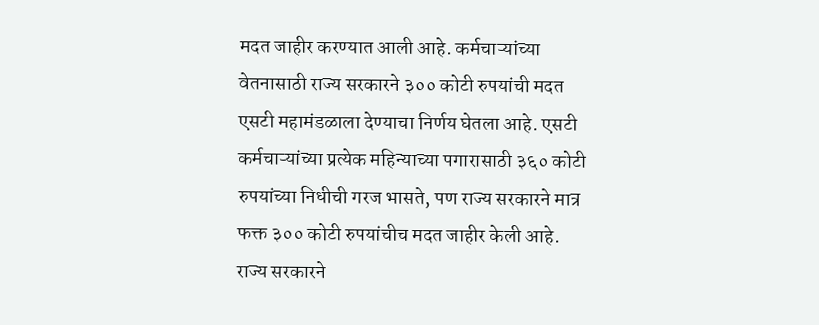मदत जाहीर करण्यात आली आहे. कर्मचाऱ्यांच्या वेतनासाठी राज्य सरकारने ३०० कोटी रुपयांची मदत एसटी महामंडळाला देण्याचा निर्णय घेतला आहे. एसटी कर्मचाऱ्यांच्या प्रत्येक महिन्याच्या पगारासाठी ३६० कोटी रुपयांच्या निधीची गरज भासते, पण राज्य सरकारने मात्र फक्त ३०० कोटी रुपयांचीच मदत जाहीर केली आहे. राज्य सरकारने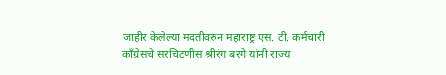जाहीर केलेल्या मदतीवरुन महाराष्ट्र एस. टी. कर्मचारी काँग्रेसचे सरचिटणीस श्रीरंग बरगे यांनी राज्य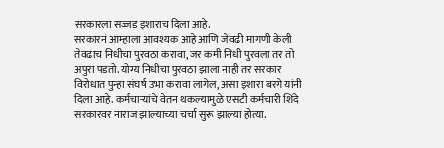सरकारला सज्जड इशाराच दिला आहे.
सरकारनं आम्हाला आवश्यक आहे आणि जेवढी मागणी केली तेवढाच निधीचा पुरवठा करावा, जर कमी निधी पुरवला तर तो अपुरा पडतो. योग्य निधीचा पुरवठा झाला नाही तर सरकार विरोधात पुन्हा संघर्ष उभा करावा लागेल, असा इशारा बरगे यांनी दिला आहे. कर्मचाऱ्यांचे वेतन थकल्यामुळे एसटी कर्मचारी शिंदे सरकारवर नाराज झाल्याच्या चर्चा सुरू झाल्या होत्या.